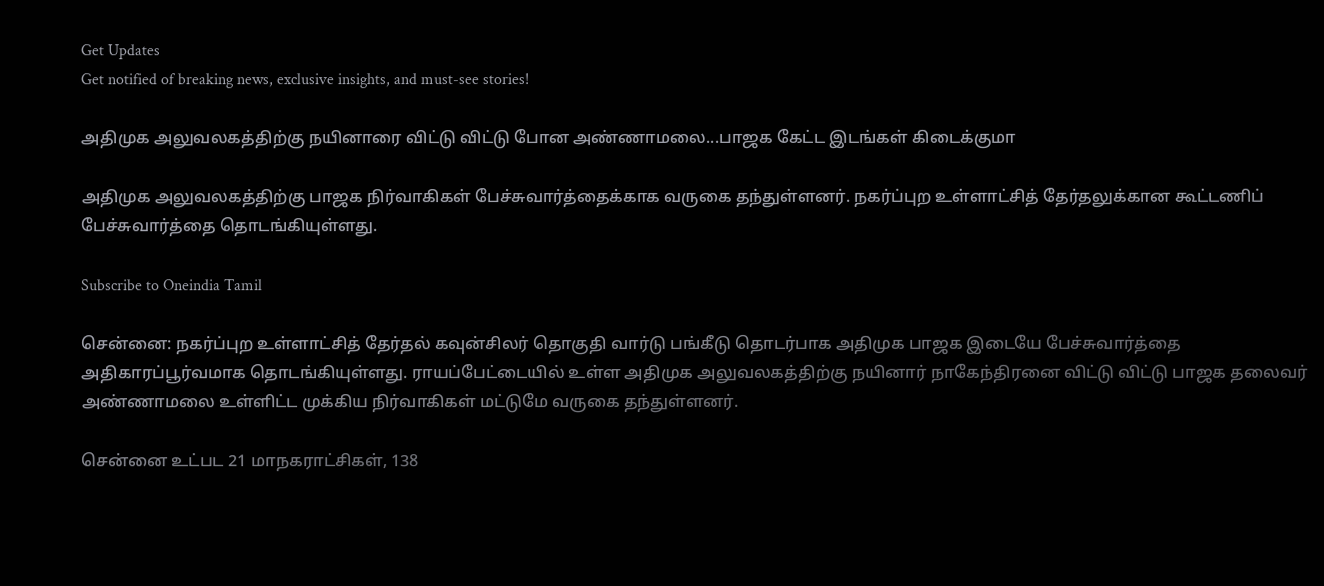Get Updates
Get notified of breaking news, exclusive insights, and must-see stories!

அதிமுக அலுவலகத்திற்கு நயினாரை விட்டு விட்டு போன அண்ணாமலை...பாஜக கேட்ட இடங்கள் கிடைக்குமா

அதிமுக அலுவலகத்திற்கு பாஜக நிர்வாகிகள் பேச்சுவார்த்தைக்காக வருகை தந்துள்ளனர். நகர்ப்புற உள்ளாட்சித் தேர்தலுக்கான கூட்டணிப் பேச்சுவார்த்தை தொடங்கியுள்ளது.

Subscribe to Oneindia Tamil

சென்னை: நகர்ப்புற உள்ளாட்சித் தேர்தல் கவுன்சிலர் தொகுதி வார்டு பங்கீடு தொடர்பாக அதிமுக பாஜக இடையே பேச்சுவார்த்தை அதிகாரப்பூர்வமாக தொடங்கியுள்ளது. ராயப்பேட்டையில் உள்ள அதிமுக அலுவலகத்திற்கு நயினார் நாகேந்திரனை விட்டு விட்டு பாஜக தலைவர் அண்ணாமலை உள்ளிட்ட முக்கிய நிர்வாகிகள் மட்டுமே வருகை தந்துள்ளனர்.

சென்னை உட்பட 21 மாநகராட்சிகள், 138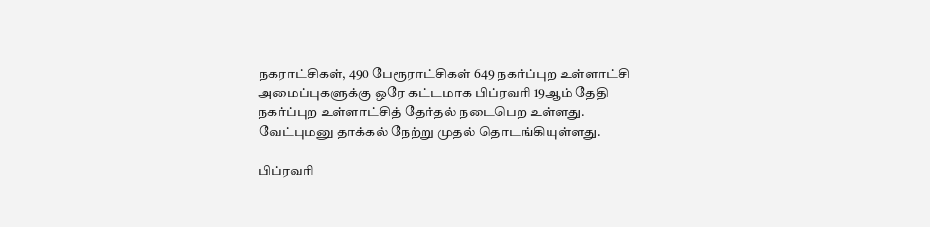நகராட்சிகள், 490 பேரூராட்சிகள் 649 நகர்ப்புற உள்ளாட்சி அமைப்புகளுக்கு ஒரே கட்டமாக பிப்ரவரி 19ஆம் தேதி நகர்ப்புற உள்ளாட்சித் தேர்தல் நடைபெற உள்ளது. வேட்புமனு தாக்கல் நேற்று முதல் தொடங்கியுள்ளது.

பிப்ரவரி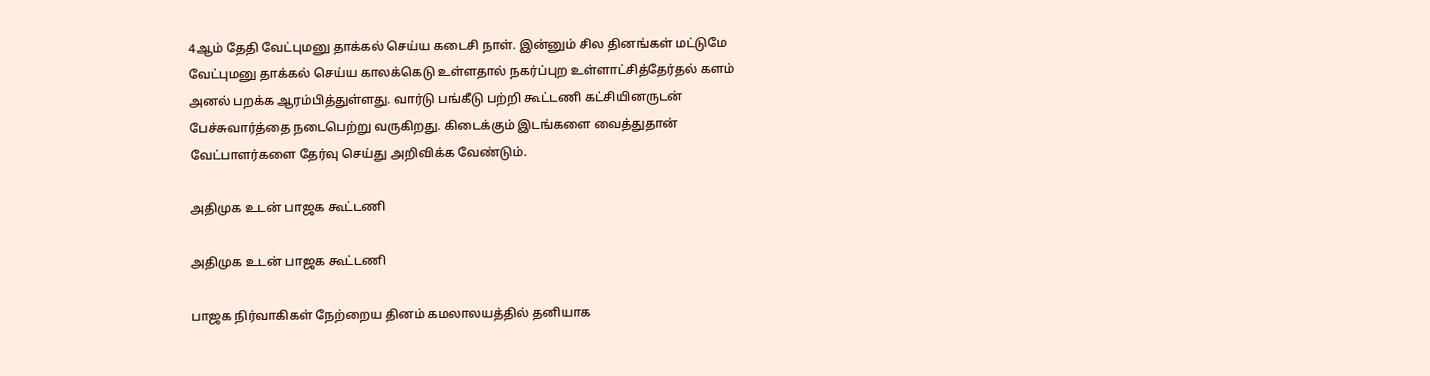4ஆம் தேதி வேட்புமனு தாக்கல் செய்ய கடைசி நாள். இன்னும் சில தினங்கள் மட்டுமே வேட்புமனு தாக்கல் செய்ய காலக்கெடு உள்ளதால் நகர்ப்புற உள்ளாட்சித்தேர்தல் களம் அனல் பறக்க ஆரம்பித்துள்ளது. வார்டு பங்கீடு பற்றி கூட்டணி கட்சியினருடன் பேச்சுவார்த்தை நடைபெற்று வருகிறது. கிடைக்கும் இடங்களை வைத்துதான் வேட்பாளர்களை தேர்வு செய்து அறிவிக்க வேண்டும்.

அதிமுக உடன் பாஜக கூட்டணி

அதிமுக உடன் பாஜக கூட்டணி

பாஜக நிர்வாகிகள் நேற்றைய தினம் கமலாலயத்தில் தனியாக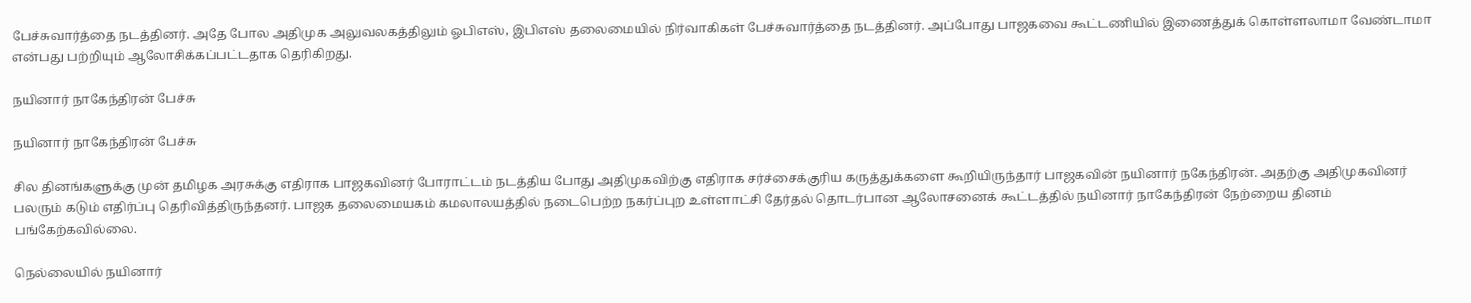பேச்சுவார்த்தை நடத்தினர். அதே போல அதிமுக அலுவலகத்திலும் ஓபிஎஸ், இபிஎஸ் தலைமையில் நிர்வாகிகள் பேச்சுவார்த்தை நடத்தினர். அப்போது பாஜகவை கூட்டணியில் இணைத்துக் கொள்ளலாமா வேண்டாமா என்பது பற்றியும் ஆலோசிக்கப்பட்டதாக தெரிகிறது.

நயினார் நாகேந்திரன் பேச்சு

நயினார் நாகேந்திரன் பேச்சு

சில தினங்களுக்கு முன் தமிழக அரசுக்கு எதிராக பாஜகவினர் போராட்டம் நடத்திய போது அதிமுகவிற்கு எதிராக சர்ச்சைக்குரிய கருத்துக்களை கூறியிருந்தார் பாஜகவின் நயினார் நகேந்திரன். அதற்கு அதிமுகவினர் பலரும் கடும் எதிர்ப்பு தெரிவித்திருந்தனர். பாஜக தலைமையகம் கமலாலயத்தில் நடைபெற்ற நகர்ப்புற உள்ளாட்சி தேர்தல் தொடர்பான ஆலோசனைக் கூட்டத்தில் நயினார் நாகேந்திரன் நேற்றைய தினம் பங்கேற்கவில்லை.

நெல்லையில் நயினார்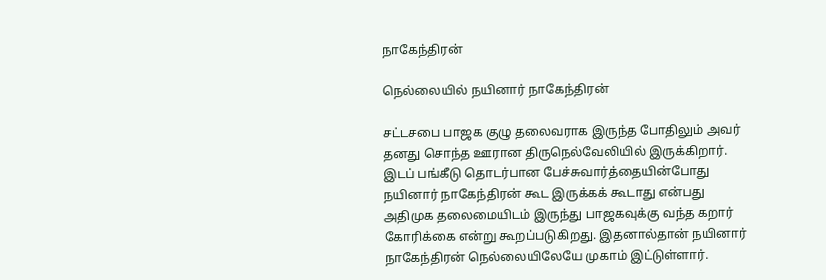நாகேந்திரன்

நெல்லையில் நயினார் நாகேந்திரன்

சட்டசபை பாஜக குழு தலைவராக இருந்த போதிலும் அவர் தனது சொந்த ஊரான திருநெல்வேலியில் இருக்கிறார். இடப் பங்கீடு தொடர்பான பேச்சுவார்த்தையின்போது நயினார் நாகேந்திரன் கூட இருக்கக் கூடாது என்பது அதிமுக தலைமையிடம் இருந்து பாஜகவுக்கு வந்த கறார் கோரிக்கை என்று கூறப்படுகிறது. இதனால்தான் நயினார் நாகேந்திரன் நெல்லையிலேயே முகாம் இட்டுள்ளார்.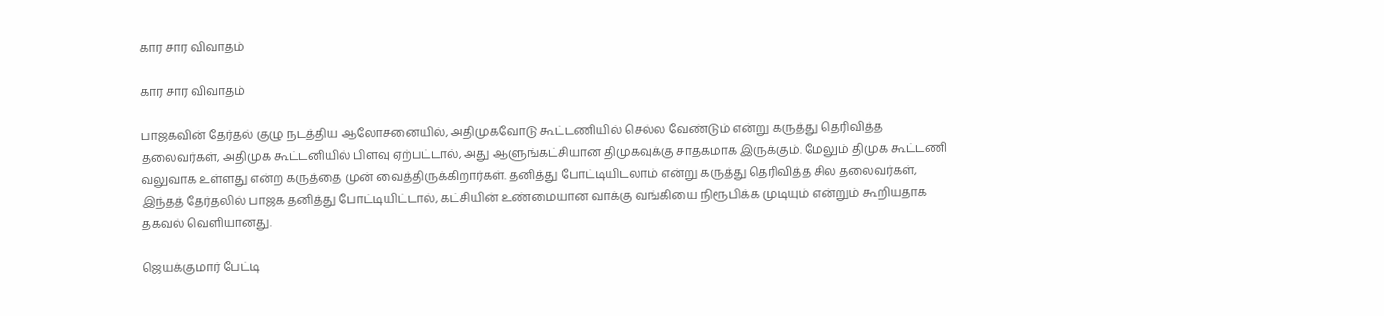கார சார விவாதம்

கார சார விவாதம்

பாஜகவின் தேர்தல் குழு நடத்திய ஆலோசனையில், அதிமுகவோடு கூட்டணியில் செல்ல வேண்டும் என்று கருத்து தெரிவித்த தலைவர்கள், அதிமுக கூட்டனியில் பிளவு ஏற்பட்டால், அது ஆளுங்கட்சியான திமுகவுக்கு சாதகமாக இருக்கும். மேலும் திமுக கூட்டணி வலுவாக உள்ளது என்ற கருத்தை முன் வைத்திருக்கிறார்கள். தனித்து போட்டியிடலாம் என்று கருத்து தெரிவித்த சில தலைவர்கள், இந்தத் தேர்தலில் பாஜக தனித்து போட்டியிட்டால், கட்சியின் உண்மையான வாக்கு வங்கியை நிரூபிக்க முடியும் என்றும் கூறியதாக தகவல் வெளியானது.

ஜெயக்குமார் பேட்டி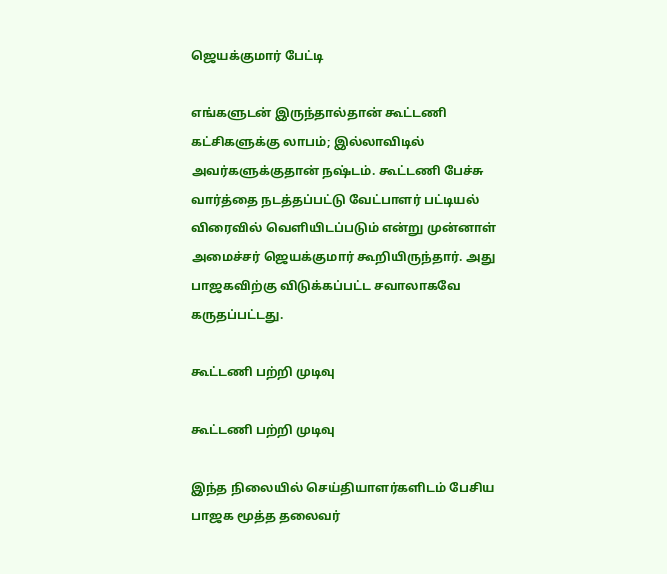ஜெயக்குமார் பேட்டி

எங்களுடன் இருந்தால்தான் கூட்டணி கட்சிகளுக்கு லாபம்; இல்லாவிடில் அவர்களுக்குதான் நஷ்டம். கூட்டணி பேச்சு வார்த்தை நடத்தப்பட்டு வேட்பாளர் பட்டியல் விரைவில் வெளியிடப்படும் என்று முன்னாள் அமைச்சர் ஜெயக்குமார் கூறியிருந்தார். அது பாஜகவிற்கு விடுக்கப்பட்ட சவாலாகவே கருதப்பட்டது.

கூட்டணி பற்றி முடிவு

கூட்டணி பற்றி முடிவு

இந்த நிலையில் செய்தியாளர்களிடம் பேசிய பாஜக மூத்த தலைவர்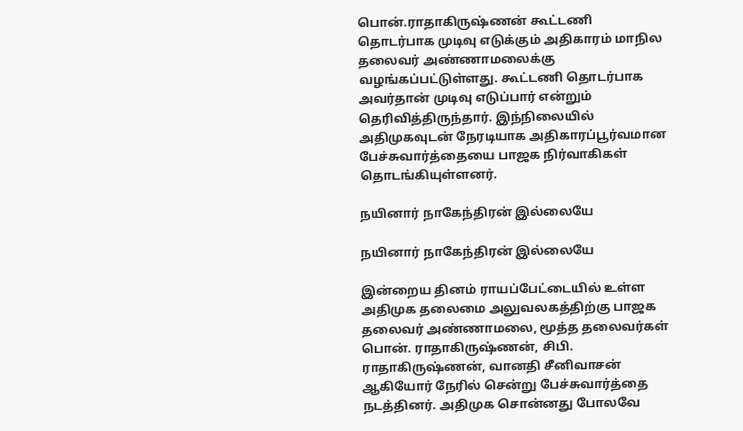பொன்.ராதாகிருஷ்ணன் கூட்டணி தொடர்பாக முடிவு எடுக்கும் அதிகாரம் மாநில தலைவர் அண்ணாமலைக்கு வழங்கப்பட்டுள்ளது. கூட்டணி தொடர்பாக அவர்தான் முடிவு எடுப்பார் என்றும் தெரிவித்திருந்தார். இந்நிலையில் அதிமுகவுடன் நேரடியாக அதிகாரப்பூர்வமான பேச்சுவார்த்தையை பாஜக நிர்வாகிகள் தொடங்கியுள்ளனர்.

நயினார் நாகேந்திரன் இல்லையே

நயினார் நாகேந்திரன் இல்லையே

இன்றைய தினம் ராயப்பேட்டையில் உள்ள அதிமுக தலைமை அலுவலகத்திற்கு பாஜக தலைவர் அண்ணாமலை, மூத்த தலைவர்கள் பொன். ராதாகிருஷ்ணன், சிபி. ராதாகிருஷ்ணன், வானதி சீனிவாசன் ஆகியோர் நேரில் சென்று பேச்சுவார்த்தை நடத்தினர். அதிமுக சொன்னது போலவே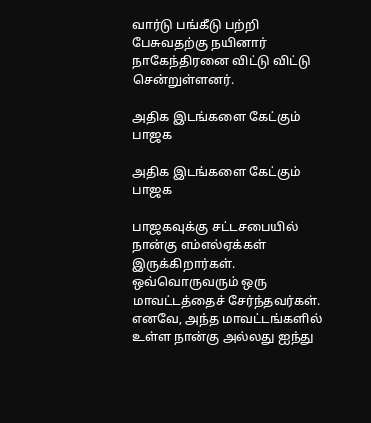வார்டு பங்கீடு பற்றி பேசுவதற்கு நயினார் நாகேந்திரனை விட்டு விட்டு சென்றுள்ளனர்.

அதிக இடங்களை கேட்கும் பாஜக

அதிக இடங்களை கேட்கும் பாஜக

பாஜகவுக்கு சட்டசபையில் நான்கு எம்எல்ஏக்கள் இருக்கிறார்கள். ஒவ்வொருவரும் ஒரு மாவட்டத்தைச் சேர்ந்தவர்கள். எனவே, அந்த மாவட்டங்களில் உள்ள நான்கு அல்லது ஐந்து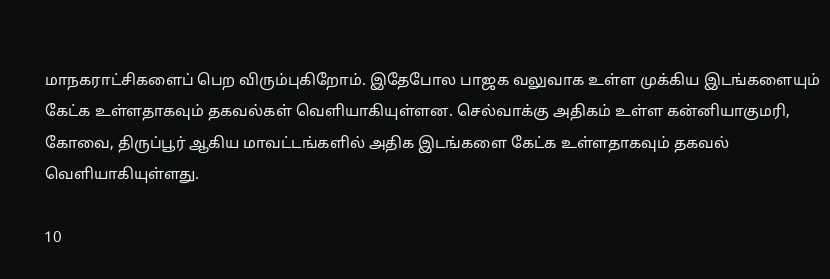மாநகராட்சிகளைப் பெற விரும்புகிறோம். இதேபோல பாஜக வலுவாக உள்ள முக்கிய இடங்களையும் கேட்க உள்ளதாகவும் தகவல்கள் வெளியாகியுள்ளன. செல்வாக்கு அதிகம் உள்ள கன்னியாகுமரி, கோவை, திருப்பூர் ஆகிய மாவட்டங்களில் அதிக இடங்களை கேட்க உள்ளதாகவும் தகவல் வெளியாகியுள்ளது.

10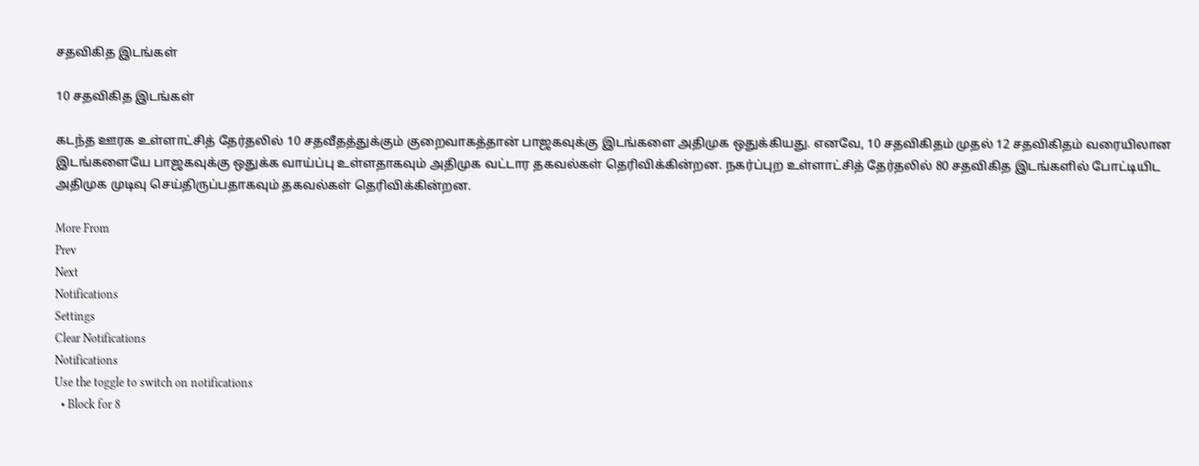சதவிகித இடங்கள்

10 சதவிகித இடங்கள்

கடந்த ஊரக உள்ளாட்சித் தேர்தலில் 10 சதவீதத்துக்கும் குறைவாகத்தான் பாஜகவுக்கு இடங்களை அதிமுக ஒதுக்கியது. எனவே, 10 சதவிகிதம் முதல் 12 சதவிகிதம் வரையிலான இடங்களையே பாஜகவுக்கு ஒதுக்க வாய்ப்பு உள்ளதாகவும் அதிமுக வட்டார தகவல்கள் தெரிவிக்கின்றன. நகர்ப்புற உள்ளாட்சித் தேர்தலில் 80 சதவிகித இடங்களில் போட்டியிட அதிமுக முடிவு செய்திருப்பதாகவும் தகவல்கள் தெரிவிக்கின்றன.

More From
Prev
Next
Notifications
Settings
Clear Notifications
Notifications
Use the toggle to switch on notifications
  • Block for 8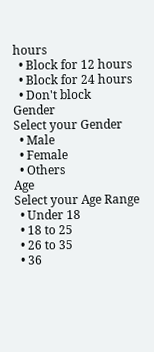hours
  • Block for 12 hours
  • Block for 24 hours
  • Don't block
Gender
Select your Gender
  • Male
  • Female
  • Others
Age
Select your Age Range
  • Under 18
  • 18 to 25
  • 26 to 35
  • 36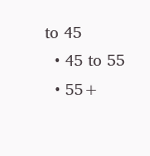to 45
  • 45 to 55
  • 55+